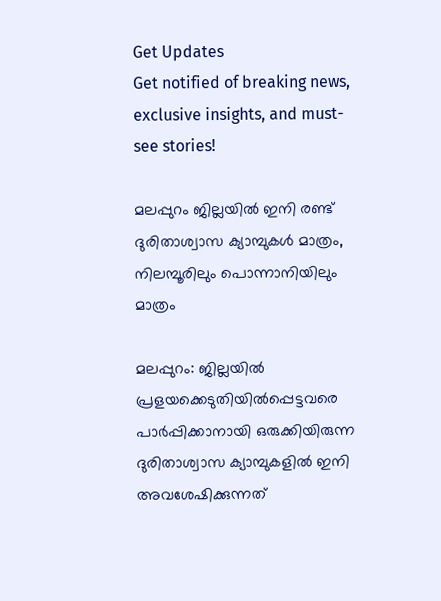Get Updates
Get notified of breaking news, exclusive insights, and must-see stories!

മലപ്പുറം ജില്ലയില്‍ ഇനി രണ്ട് ദുരിതാശ്വാസ ക്യാമ്പുകള്‍ മാത്രം, നിലമ്പൂരിലും പൊന്നാനിയിലും മാത്രം

മലപ്പുറം: ജില്ലയില്‍ പ്രളയക്കെടുതിയില്‍പ്പെട്ടവരെ പാര്‍പ്പിക്കാനായി ഒരുക്കിയിരുന്ന ദുരിതാശ്വാസ ക്യാമ്പുകളില്‍ ഇനി അവശേഷിക്കുന്നത്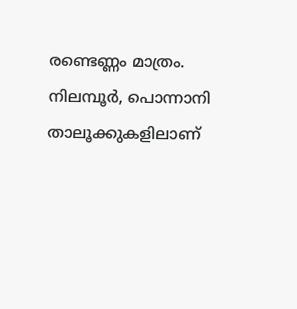രണ്ടെണ്ണം മാത്രം. നിലമ്പൂര്‍, പൊന്നാനി താലൂക്കുകളിലാണ്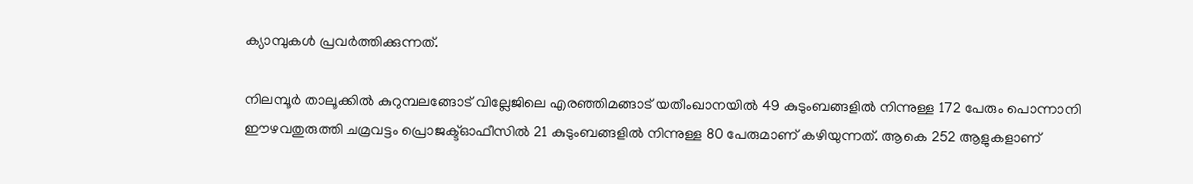ക്യാമ്പുകള്‍ പ്രവര്‍ത്തിക്കുന്നത്.

നിലമ്പൂര്‍ താലൂക്കില്‍ കുറുമ്പലങ്ങോട് വില്ലേജിലെ എരഞ്ഞിമങ്ങാട് യതീംഖാനയില്‍ 49 കുടുംബങ്ങളില്‍ നിന്നുള്ള 172 പേരും പൊന്നാനി ഈഴവതുരുത്തി ചമ്രവട്ടം പ്രൊജക്ട്ഓഫീസില്‍ 21 കുടുംബങ്ങളില്‍ നിന്നുള്ള 80 പേരുമാണ് കഴിയുന്നത്. ആകെ 252 ആളുകളാണ്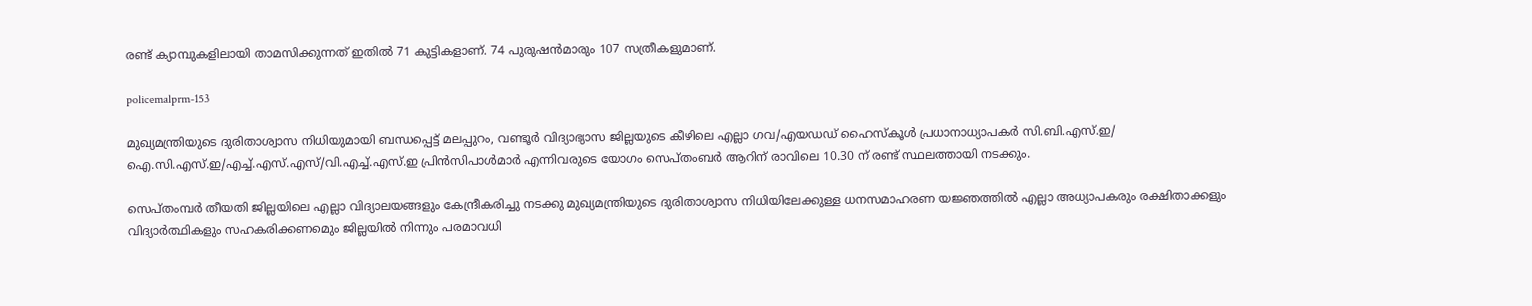രണ്ട് ക്യാമ്പുകളിലായി താമസിക്കുന്നത് ഇതില്‍ 71 കുട്ടികളാണ്. 74 പുരുഷന്‍മാരും 107 സത്രീകളുമാണ്.

policemalprm-153

മുഖ്യമന്ത്രിയുടെ ദുരിതാശ്വാസ നിധിയുമായി ബന്ധപ്പെട്ട് മലപ്പുറം, വണ്ടൂര്‍ വിദ്യാഭ്യാസ ജില്ലയുടെ കീഴിലെ എല്ലാ ഗവ/എയഡഡ് ഹൈസ്‌കൂള്‍ പ്രധാനാധ്യാപകര്‍ സി.ബി.എസ്.ഇ/ ഐ.സി.എസ്.ഇ/എച്ച്.എസ്.എസ്/വി.എച്ച്.എസ്.ഇ പ്രിന്‍സിപാള്‍മാര്‍ എന്നിവരുടെ യോഗം സെപ്തംബര്‍ ആറിന് രാവിലെ 10.30 ന് രണ്ട് സ്ഥലത്തായി നടക്കും.

സെപ്തംമ്പര്‍ തീയതി ജില്ലയിലെ എല്ലാ വിദ്യാലയങ്ങളും കേന്ദ്രീകരിച്ചു നടക്കു മുഖ്യമന്ത്രിയുടെ ദുരിതാശ്വാസ നിധിയിലേക്കുള്ള ധനസമാഹരണ യജ്ഞത്തില്‍ എല്ലാ അധ്യാപകരും രക്ഷിതാക്കളും വിദ്യാര്‍ത്ഥികളും സഹകരിക്കണമെും ജില്ലയില്‍ നിന്നും പരമാവധി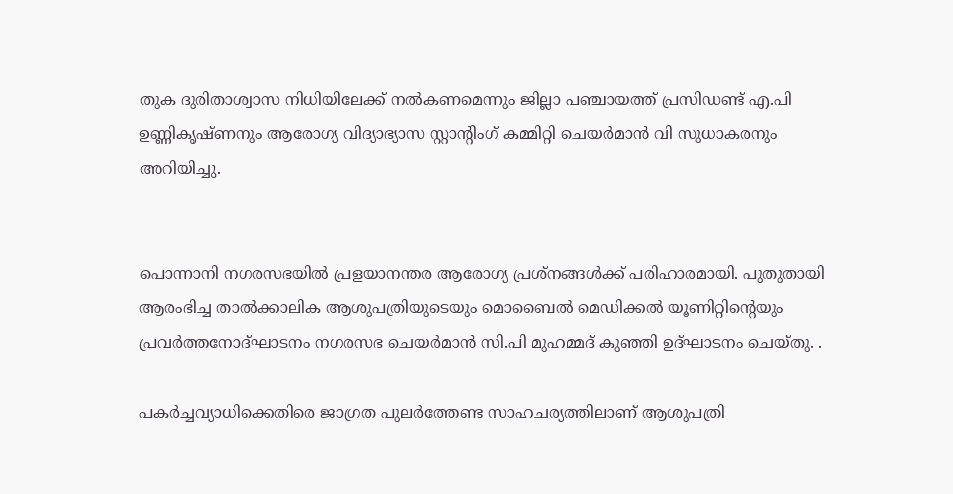തുക ദുരിതാശ്വാസ നിധിയിലേക്ക് നല്‍കണമെന്നും ജില്ലാ പഞ്ചായത്ത് പ്രസിഡണ്ട് എ.പി ഉണ്ണികൃഷ്ണനും ആരോഗ്യ വിദ്യാഭ്യാസ സ്റ്റാന്റിംഗ് കമ്മിറ്റി ചെയര്‍മാന്‍ വി സുധാകരനും അറിയിച്ചു.


പൊന്നാനി നഗരസഭയില്‍ പ്രളയാനന്തര ആരോഗ്യ പ്രശ്‌നങ്ങള്‍ക്ക് പരിഹാരമായി. പുതുതായി ആരംഭിച്ച താല്‍ക്കാലിക ആശുപത്രിയുടെയും മൊബൈല്‍ മെഡിക്കല്‍ യൂണിറ്റിന്റെയും പ്രവര്‍ത്തനോദ്ഘാടനം നഗരസഭ ചെയര്‍മാന്‍ സി.പി മുഹമ്മദ് കുഞ്ഞി ഉദ്ഘാടനം ചെയ്തു. .

പകര്‍ച്ചവ്യാധിക്കെതിരെ ജാഗ്രത പുലര്‍ത്തേണ്ട സാഹചര്യത്തിലാണ് ആശുപത്രി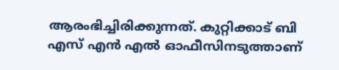ആരംഭിച്ചിരിക്കുന്നത്. കുറ്റിക്കാട് ബി എസ് എന്‍ എല്‍ ഓഫീസിനടുത്താണ്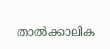താല്‍ക്കാലിക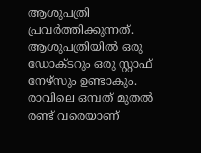ആശുപത്രി പ്രവര്‍ത്തിക്കുന്നത്. ആശുപത്രിയില്‍ ഒരു ഡോക്ടറും ഒരു സ്റ്റാഫ് നേഴ്‌സും ഉണ്ടാകും. രാവിലെ ഒമ്പത് മുതല്‍ രണ്ട് വരെയാണ്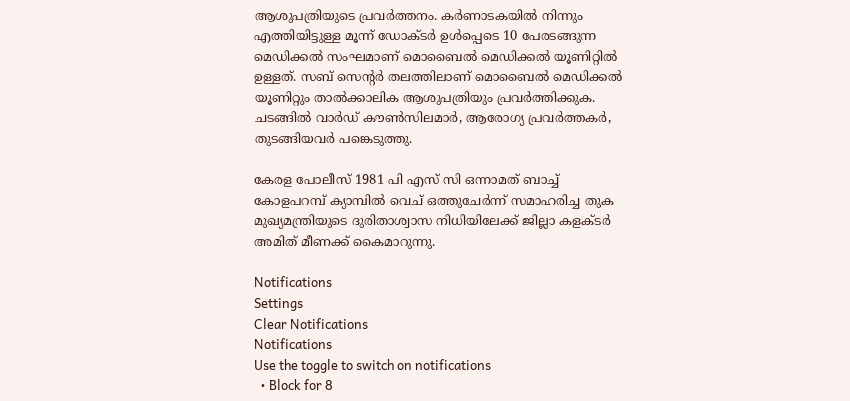ആശുപത്രിയുടെ പ്രവര്‍ത്തനം. കര്‍ണാടകയില്‍ നിന്നും എത്തിയിട്ടുള്ള മൂന്ന് ഡോക്ടര്‍ ഉള്‍പ്പെടെ 10 പേരടങ്ങുന്ന മെഡിക്കല്‍ സംഘമാണ് മൊബൈല്‍ മെഡിക്കല്‍ യൂണിറ്റില്‍ ഉള്ളത്. സബ് സെന്റര്‍ തലത്തിലാണ് മൊബൈല്‍ മെഡിക്കല്‍ യൂണിറ്റും താല്‍ക്കാലിക ആശുപത്രിയും പ്രവര്‍ത്തിക്കുക. ചടങ്ങില്‍ വാര്‍ഡ് കൗണ്‍സിലമാര്‍, ആരോഗ്യ പ്രവര്‍ത്തകര്‍, തുടങ്ങിയവര്‍ പങ്കെടുത്തു.

കേരള പോലീസ് 1981 പി എസ് സി ഒന്നാമത് ബാച്ച് കോളപറമ്പ് ക്യാമ്പില്‍ വെച് ഒത്തുചേര്‍ന്ന് സമാഹരിച്ച തുക മുഖ്യമന്ത്രിയുടെ ദുരിതാശ്വാസ നിധിയിലേക്ക് ജില്ലാ കളക്ടര്‍ അമിത് മീണക്ക് കൈമാറുന്നു.

Notifications
Settings
Clear Notifications
Notifications
Use the toggle to switch on notifications
  • Block for 8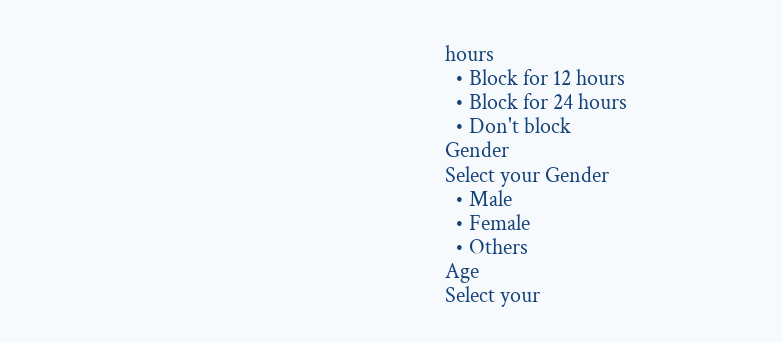hours
  • Block for 12 hours
  • Block for 24 hours
  • Don't block
Gender
Select your Gender
  • Male
  • Female
  • Others
Age
Select your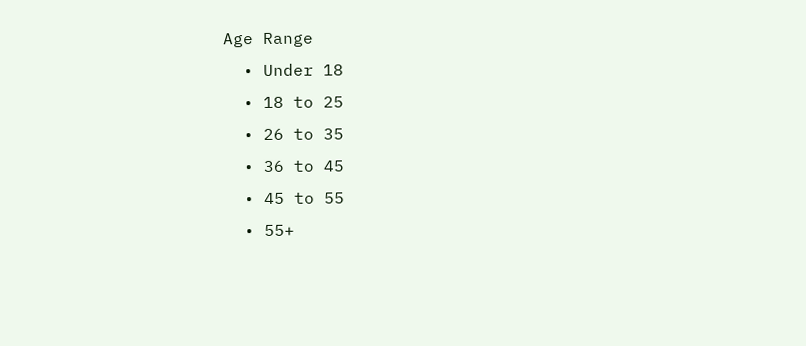Age Range
  • Under 18
  • 18 to 25
  • 26 to 35
  • 36 to 45
  • 45 to 55
  • 55+